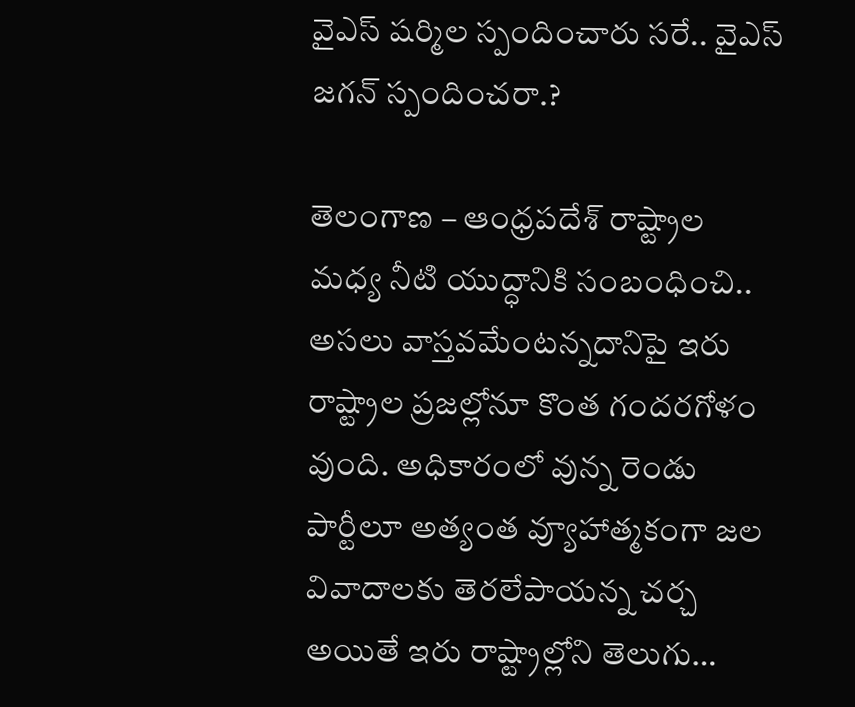వైఎస్ షర్మిల స్పందించారు సరే.. వైఎస్ జగన్ స్పందించరా.?

తెలంగాణ – ఆంధ్రపదేశ్ రాష్ట్రాల మధ్య నీటి యుద్ధానికి సంబంధించి.. అసలు వాస్తవమేంటన్నదానిపై ఇరు రాష్ట్రాల ప్రజల్లోనూ కొంత గందరగోళం వుంది. అధికారంలో వున్న రెండు పార్టీలూ అత్యంత వ్యూహాత్మకంగా జల వివాదాలకు తెరలేపాయన్న చర్చ అయితే ఇరు రాష్ట్రాల్లోని తెలుగు…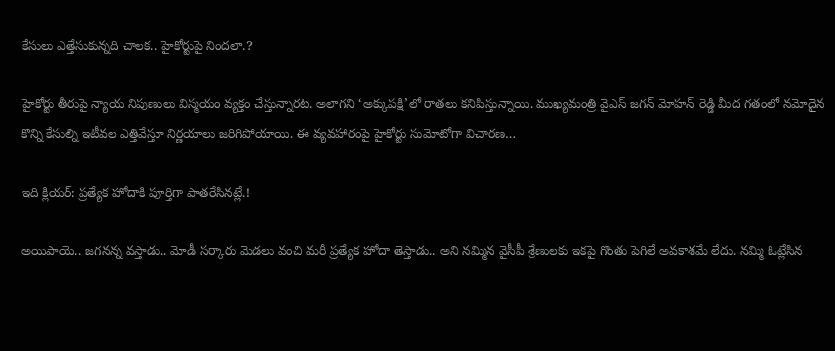కేసులు ఎత్తేసుకున్నది చాలక.. హైకోర్టుపై నిందలా.?

హైకోర్టు తీరుపై న్యాయ నిపుణులు విస్మయం వ్యక్తం చేస్తున్నారట. అలాగని ‘అక్కుపక్షి’లో రాతలు కనిపిస్తున్నాయి. ముఖ్యమంత్రి వైఎస్ జగన్ మోహన్ రెడ్డి మీద గతంలో నమోదైన కొన్ని కేసుల్ని ఇటీవల ఎత్తివేస్తూ నిర్ణయాలు జరిగిపోయాయి. ఈ వ్యవహారంపై హైకోర్టు సుమోటోగా విచారణ…

ఇది క్లియర్: ప్రత్యేక హోదాకి పూర్తిగా పాతరేసినట్లే.!

అయిపాయె.. జగనన్న వస్తాడు.. మోడీ సర్కారు మెడలు వంచి మరీ ప్రత్యేక హోదా తెస్తాడు.. అని నమ్మిన వైసీపీ శ్రేణులకు ఇకపై గొంతు పెగిలే అవకాశమే లేదు. నమ్మి ఓట్లేసిన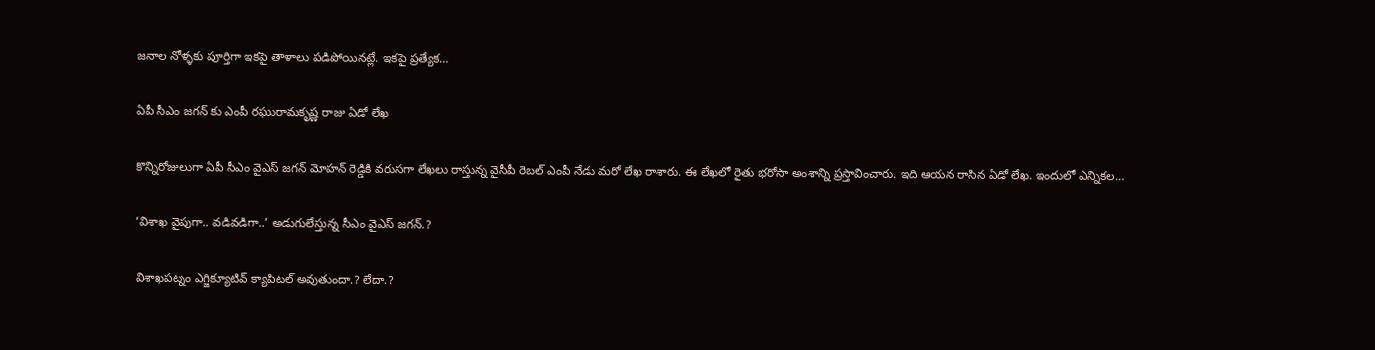జనాల నోళ్ళకు పూర్తిగా ఇకపై తాళాలు పడిపోయినట్లే. ఇకపై ప్రత్యేక…

ఏపీ సీఎం జగన్ కు ఎంపీ రఘురామకృష్ణ రాజు ఏడో లేఖ

కొన్నిరోజులుగా ఏపీ సీఎం వైఎస్ జగన్ మోహన్ రెడ్డికి వరుసగా లేఖలు రాస్తున్న వైసీపీ రెబల్ ఎంపీ నేడు మరో లేఖ రాశారు. ఈ లేఖలో రైతు భరోసా అంశాన్ని ప్రస్తావించారు. ఇది ఆయన రాసిన ఏడో లేఖ. ఇందులో ఎన్నికల…

‘విశాఖ వైపుగా.. వడివడిగా..’ అడుగులేస్తున్న సీఎం వైఎస్ జగన్.?

విశాఖపట్నం ఎగ్జిక్యూటివ్ క్యాపిటల్ అవుతుందా.? లేదా.?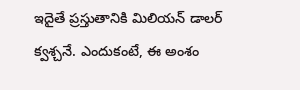ఇదైతే ప్రస్తుతానికి మిలియన్ డాలర్ క్వశ్చనే. ఎందుకంటే, ఈ అంశం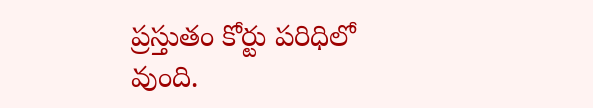ప్రస్తుతం కోర్టు పరిధిలో వుంది.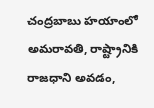చంద్రబాబు హయాంలో అమరావతి, రాష్ట్రానికి రాజధాని అవడం,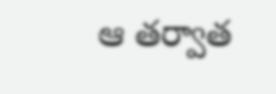ఆ తర్వాత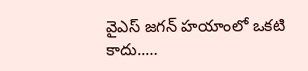వైఎస్ జగన్ హయాంలో ఒకటి కాదు..…